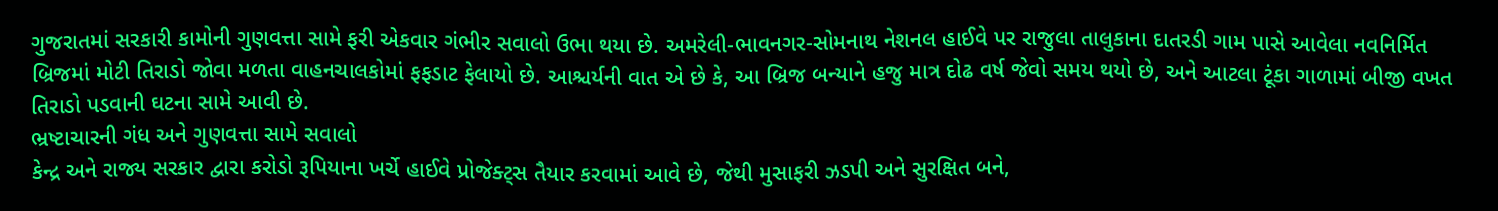ગુજરાતમાં સરકારી કામોની ગુણવત્તા સામે ફરી એકવાર ગંભીર સવાલો ઉભા થયા છે. અમરેલી-ભાવનગર-સોમનાથ નેશનલ હાઈવે પર રાજુલા તાલુકાના દાતરડી ગામ પાસે આવેલા નવનિર્મિત બ્રિજમાં મોટી તિરાડો જોવા મળતા વાહનચાલકોમાં ફફડાટ ફેલાયો છે. આશ્ચર્યની વાત એ છે કે, આ બ્રિજ બન્યાને હજુ માત્ર દોઢ વર્ષ જેવો સમય થયો છે, અને આટલા ટૂંકા ગાળામાં બીજી વખત તિરાડો પડવાની ઘટના સામે આવી છે.
ભ્રષ્ટાચારની ગંધ અને ગુણવત્તા સામે સવાલો
કેન્દ્ર અને રાજ્ય સરકાર દ્વારા કરોડો રૂપિયાના ખર્ચે હાઈવે પ્રોજેક્ટ્સ તૈયાર કરવામાં આવે છે, જેથી મુસાફરી ઝડપી અને સુરક્ષિત બને,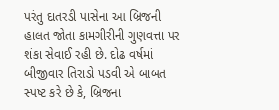પરંતુ દાતરડી પાસેના આ બ્રિજની હાલત જોતા કામગીરીની ગુણવત્તા પર શંકા સેવાઈ રહી છે. દોઢ વર્ષમાં બીજીવાર તિરાડો પડવી એ બાબત સ્પષ્ટ કરે છે કે, બ્રિજના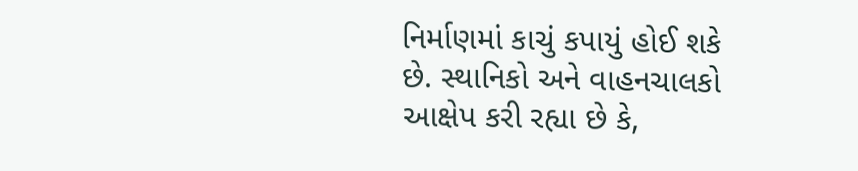નિર્માણમાં કાચું કપાયું હોઈ શકે છે. સ્થાનિકો અને વાહનચાલકો આક્ષેપ કરી રહ્યા છે કે,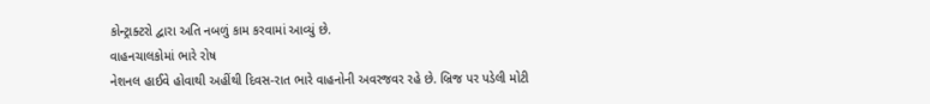કોન્ટ્રાક્ટરો દ્વારા અતિ નબળું કામ કરવામાં આવ્યું છે.
વાહનચાલકોમાં ભારે રોષ
નેશનલ હાઈવે હોવાથી અહીંથી દિવસ-રાત ભારે વાહનોની અવરજવર રહે છે. બ્રિજ પર પડેલી મોટી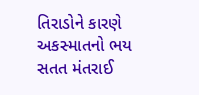તિરાડોને કારણે અકસ્માતનો ભય સતત મંતરાઈ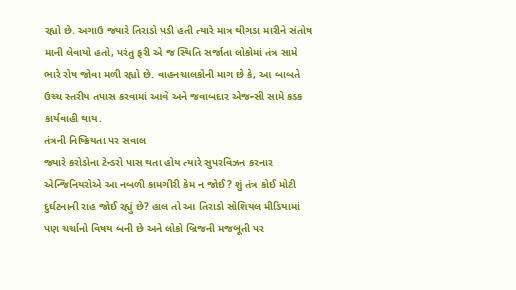રહ્યો છે. અગાઉ જ્યારે તિરાડો પડી હતી ત્યારે માત્ર થીગડા મારીને સંતોષ માની લેવાયો હતો, પરંતુ ફરી એ જ સ્થિતિ સર્જાતા લોકોમાં તંત્ર સામે ભારે રોષ જોવા મળી રહ્યો છે. વાહનચાલકોની માગ છે કે, આ બાબતે ઉચ્ચ સ્તરીય તપાસ કરવામાં આવે અને જવાબદાર એજન્સી સામે કડક કાર્યવાહી થાય.
તંત્રની નિષ્ક્રિયતા પર સવાલ
જ્યારે કરોડોના ટેન્ડરો પાસ થતા હોય ત્યારે સુપરવિઝન કરનાર એન્જિનિયરોએ આ નબળી કામગીરી કેમ ન જોઈ? શું તંત્ર કોઈ મોટી દુર્ઘટનાની રાહ જોઈ રહ્યું છે? હાલ તો આ તિરાડો સોશિયલ મીડિયામાં પણ ચર્ચાનો વિષય બની છે અને લોકો બ્રિજની મજબૂતી પર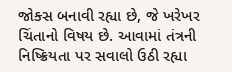જોક્સ બનાવી રહ્યા છે, જે ખરેખર ચિંતાનો વિષય છે. આવામાં તંત્રની નિષ્ક્રિયતા પર સવાલો ઉઠી રહ્યા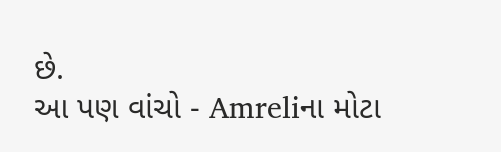છે.
આ પણ વાંચો - Amreliના મોટા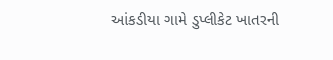આંકડીયા ગામે ડુપ્લીકેટ ખાતરની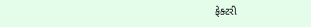ફેક્ટરી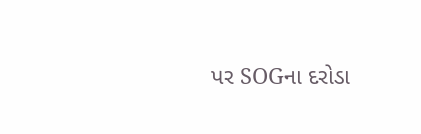પર SOGના દરોડા